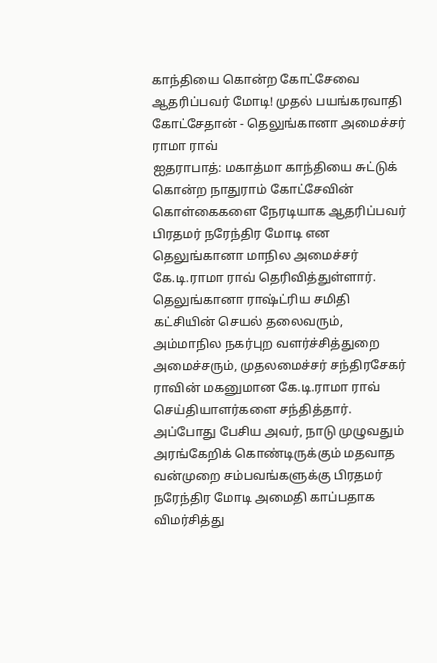காந்தியை கொன்ற கோட்சேவை ஆதரிப்பவர் மோடி! முதல் பயங்கரவாதி கோட்சேதான் - தெலுங்கானா அமைச்சர் ராமா ராவ்
ஐதராபாத்: மகாத்மா காந்தியை சுட்டுக் கொன்ற நாதுராம் கோட்சேவின் கொள்கைகளை நேரடியாக ஆதரிப்பவர் பிரதமர் நரேந்திர மோடி என தெலுங்கானா மாநில அமைச்சர் கே.டி.ராமா ராவ் தெரிவித்துள்ளார்.
தெலுங்கானா ராஷ்ட்ரிய சமிதி கட்சியின் செயல் தலைவரும், அம்மாநில நகர்புற வளர்ச்சித்துறை அமைச்சரும், முதலமைச்சர் சந்திரசேகர் ராவின் மகனுமான கே.டி.ராமா ராவ் செய்தியாளர்களை சந்தித்தார்.
அப்போது பேசிய அவர், நாடு முழுவதும் அரங்கேறிக் கொண்டிருக்கும் மதவாத வன்முறை சம்பவங்களுக்கு பிரதமர் நரேந்திர மோடி அமைதி காப்பதாக விமர்சித்து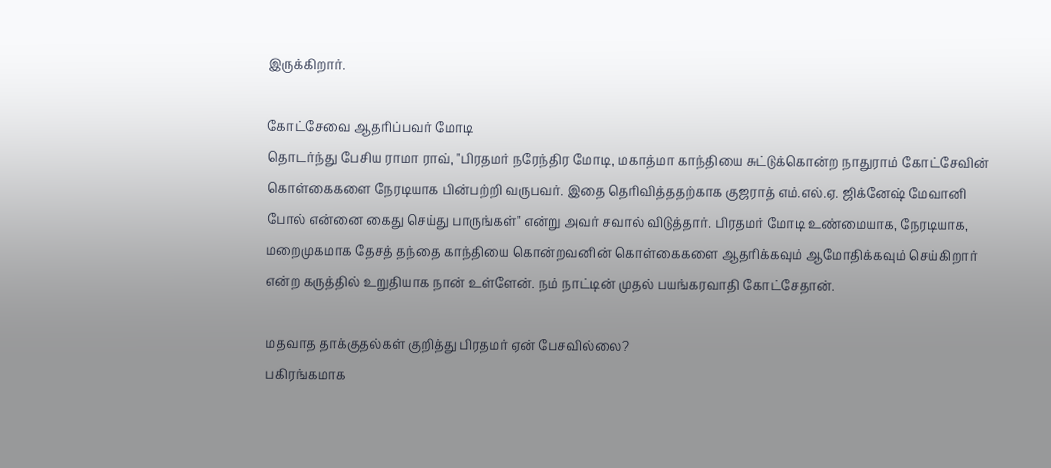இருக்கிறார்.

கோட்சேவை ஆதரிப்பவர் மோடி
தொடர்ந்து பேசிய ராமா ராவ், "பிரதமர் நரேந்திர மோடி, மகாத்மா காந்தியை சுட்டுக்கொன்ற நாதுராம் கோட்சேவின் கொள்கைகளை நேரடியாக பின்பற்றி வருபவர். இதை தெரிவித்ததற்காக குஜராத் எம்.எல்.ஏ. ஜிக்னேஷ் மேவானி போல் என்னை கைது செய்து பாருங்கள்" என்று அவர் சவால் விடுத்தார். பிரதமர் மோடி உண்மையாக, நேரடியாக, மறைமுகமாக தேசத் தந்தை காந்தியை கொன்றவனின் கொள்கைகளை ஆதரிக்கவும் ஆமோதிக்கவும் செய்கிறார் என்ற கருத்தில் உறுதியாக நான் உள்ளேன். நம் நாட்டின் முதல் பயங்கரவாதி கோட்சேதான்.

மதவாத தாக்குதல்கள் குறித்து பிரதமர் ஏன் பேசவில்லை?
பகிரங்கமாக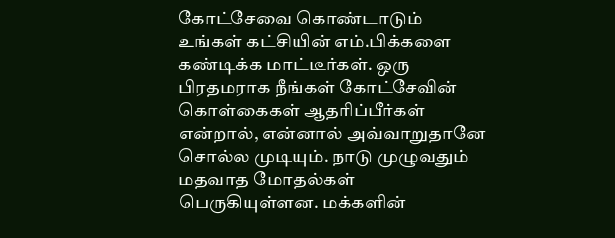கோட்சேவை கொண்டாடும் உங்கள் கட்சியின் எம்.பிக்களை கண்டிக்க மாட்டீர்கள். ஒரு பிரதமராக நீங்கள் கோட்சேவின் கொள்கைகள் ஆதரிப்பீர்கள் என்றால், என்னால் அவ்வாறுதானே சொல்ல முடியும். நாடு முழுவதும் மதவாத மோதல்கள் பெருகியுள்ளன. மக்களின்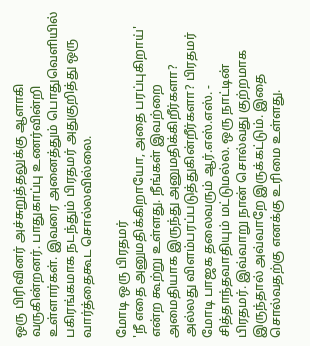ஒரு பிரிவினர் அச்சுறுத்தலுக்கு ஆளாகி வருகின்றனர். பாதுகாப்பு உணர்வின்றி உள்ளார்கள். இவரை அனைத்தும் பொதுவெளியில் பகிரங்கமாக நடந்தும் பிரதமர் அதுகுறித்து ஒரு வார்த்தைகூட சொல்லவில்லை.

மோடி ஒரு பிரதமர்
'நீ எதை அனுமதிக்கிறாயோ, அதை பரப்புகிறாய்' என்ற கூற்று உள்ளது. நீங்கள் இவற்றை அமைதியாக இருந்து அனுமதிக்கிறீர்களா? அல்லது விளம்பரப்படுத்துகின்றீர்களா? பிரதமர் மோடி பாஜக தலைவரும் ஆர்.எஸ்.எஸ். - சித்தாந்தவாதியும் மட்டுமல்ல. ஒரு நாட்டின் பிரதமர். இவ்வாறு நான் சொல்வது குற்றமாக இருந்தால் அவ்வாறே இருக்கட்டும். இதை சொல்வதற்கு எனக்கு உரிமை உள்ளது.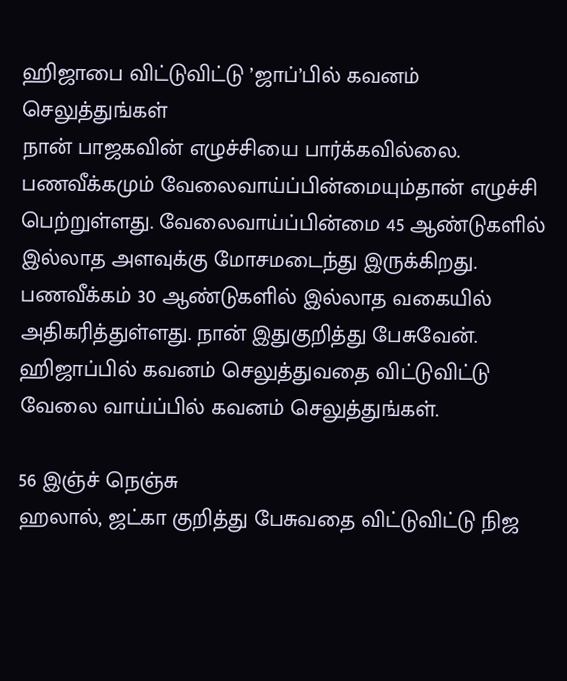ஹிஜாபை விட்டுவிட்டு ’ஜாப்’பில் கவனம் செலுத்துங்கள்
நான் பாஜகவின் எழுச்சியை பார்க்கவில்லை. பணவீக்கமும் வேலைவாய்ப்பின்மையும்தான் எழுச்சி பெற்றுள்ளது. வேலைவாய்ப்பின்மை 45 ஆண்டுகளில் இல்லாத அளவுக்கு மோசமடைந்து இருக்கிறது. பணவீக்கம் 30 ஆண்டுகளில் இல்லாத வகையில் அதிகரித்துள்ளது. நான் இதுகுறித்து பேசுவேன். ஹிஜாப்பில் கவனம் செலுத்துவதை விட்டுவிட்டு வேலை வாய்ப்பில் கவனம் செலுத்துங்கள்.

56 இஞ்ச் நெஞ்சு
ஹலால், ஜட்கா குறித்து பேசுவதை விட்டுவிட்டு நிஜ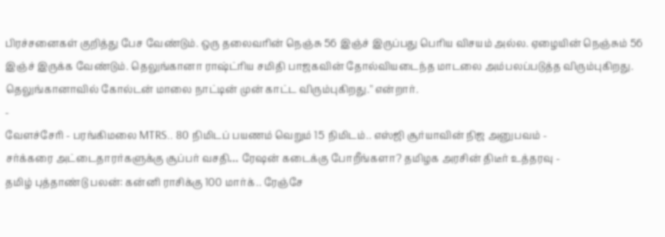பிரச்சனைகள் குறித்து பேச வேண்டும். ஒரு தலைவரின் நெஞ்சு 56 இஞ்ச் இருப்பது பெரிய விசயம் அல்ல. ஏழையின் நெஞ்சும் 56 இஞ்ச் இருக்க வேண்டும். தெலுங்கானா ராஷ்ட்ரிய சமிதி பாஜகவின் தோல்வியடைந்த மாடலை அம்பலப்படுத்த விரும்புகிறது. தெலுங்கானாவில் கோல்டன் மாலை நாட்டின் முன் காட்ட விரும்புகிறது." என்றார்.
-
வேளச்சேரி - பரங்கிமலை MTRS.. 80 நிமிடப் பயணம் வெறும் 15 நிமிடம்.. எஸ்ஜி சூர்யாவின் நிஜ அனுபவம் -
சர்க்கரை அட்டைதாரர்களுக்கு சூப்பர் வசதி… ரேஷன் கடைக்கு போறீங்களா? தமிழக அரசின் திடீர் உத்தரவு -
தமிழ் புத்தாண்டு பலன்: கன்னி ராசிக்கு 100 மார்க்.. ரேஞ்சே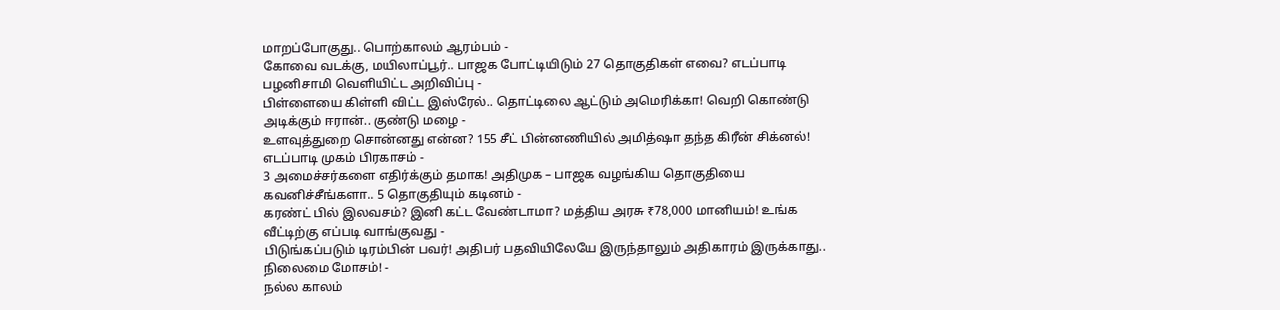மாறப்போகுது.. பொற்காலம் ஆரம்பம் -
கோவை வடக்கு, மயிலாப்பூர்.. பாஜக போட்டியிடும் 27 தொகுதிகள் எவை? எடப்பாடி பழனிசாமி வெளியிட்ட அறிவிப்பு -
பிள்ளையை கிள்ளி விட்ட இஸ்ரேல்.. தொட்டிலை ஆட்டும் அமெரிக்கா! வெறி கொண்டு அடிக்கும் ஈரான்.. குண்டு மழை -
உளவுத்துறை சொன்னது என்ன? 155 சீட் பின்னணியில் அமித்ஷா தந்த கிரீன் சிக்னல்! எடப்பாடி முகம் பிரகாசம் -
3 அமைச்சர்களை எதிர்க்கும் தமாக! அதிமுக – பாஜக வழங்கிய தொகுதியை கவனிச்சீங்களா.. 5 தொகுதியும் கடினம் -
கரண்ட் பில் இலவசம்? இனி கட்ட வேண்டாமா? மத்திய அரசு ₹78,000 மானியம்! உங்க வீட்டிற்கு எப்படி வாங்குவது -
பிடுங்கப்படும் டிரம்பின் பவர்! அதிபர் பதவியிலேயே இருந்தாலும் அதிகாரம் இருக்காது.. நிலைமை மோசம்! -
நல்ல காலம்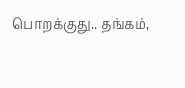பொறக்குது.. தங்கம்,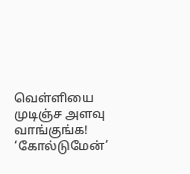வெள்ளியை முடிஞ்ச அளவு வாங்குங்க! ‘கோல்டுமேன்’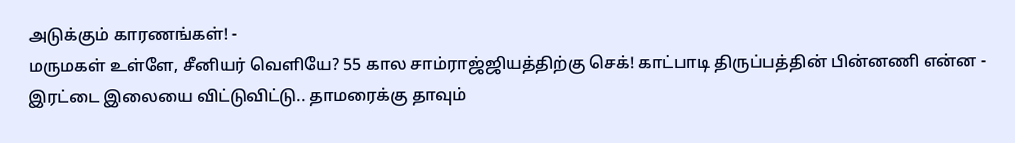அடுக்கும் காரணங்கள்! -
மருமகள் உள்ளே, சீனியர் வெளியே? 55 கால சாம்ராஜ்ஜியத்திற்கு செக்! காட்பாடி திருப்பத்தின் பின்னணி என்ன -
இரட்டை இலையை விட்டுவிட்டு.. தாமரைக்கு தாவும்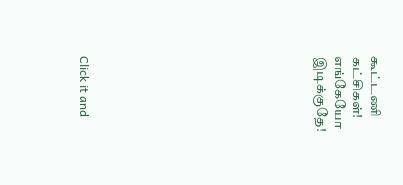கூட்டணி கட்சிகள்! எங்கேயோ இடிக்குதே!












Click it and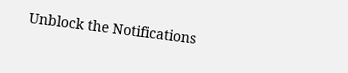Unblock the Notifications